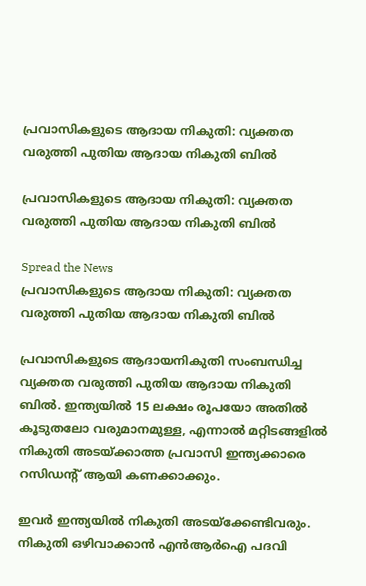പ്രവാസികളുടെ ആദായ നികുതി: വ്യക്തത വരുത്തി പുതിയ ആദായ നികുതി ബില്‍

പ്രവാസികളുടെ ആദായ നികുതി: വ്യക്തത വരുത്തി പുതിയ ആദായ നികുതി ബില്‍

Spread the News
പ്രവാസികളുടെ ആദായ നികുതി: വ്യക്തത വരുത്തി പുതിയ ആദായ നികുതി ബില്‍

പ്രവാസികളുടെ ആദായനികുതി സംബന്ധിച്ച വ്യക്തത വരുത്തി പുതിയ ആദായ നികുതി ബില്‍. ഇന്ത്യയില്‍ 15 ലക്ഷം രൂപയോ അതില്‍ കൂടുതലോ വരുമാനമുള്ള, എന്നാല്‍ മറ്റിടങ്ങളില്‍ നികുതി അടയ്ക്കാത്ത പ്രവാസി ഇന്ത്യക്കാരെ റസിഡന്‍റ് ആയി കണക്കാക്കും.

ഇവര്‍ ഇന്ത്യയില്‍ നികുതി അടയ്ക്കേണ്ടിവരും. നികുതി ഒഴിവാക്കാന്‍ എന്‍ആര്‍ഐ പദവി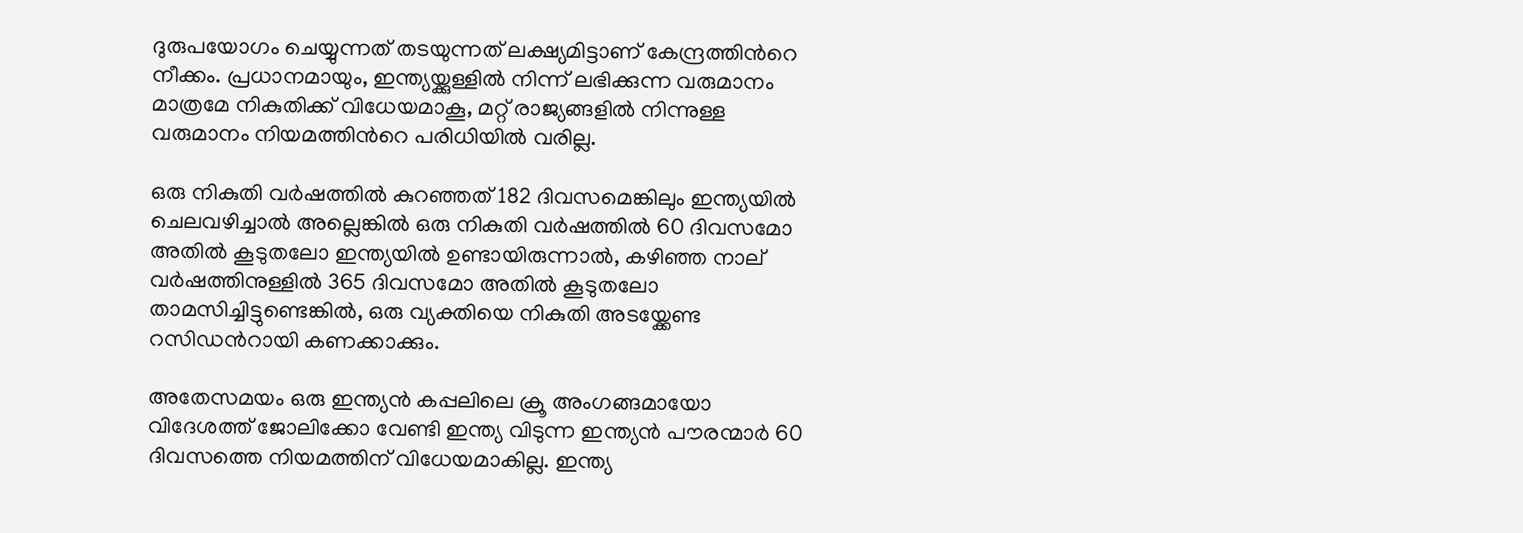ദുരുപയോഗം ചെയ്യുന്നത് തടയുന്നത് ലക്ഷ്യമിട്ടാണ് കേന്ദ്രത്തിന്‍റെ നീക്കം. പ്രധാനമായും, ഇന്ത്യയ്ക്കുള്ളില്‍ നിന്ന് ലഭിക്കുന്ന വരുമാനം മാത്രമേ നികുതിക്ക് വിധേയമാകൂ, മറ്റ് രാജ്യങ്ങളില്‍ നിന്നുള്ള വരുമാനം നിയമത്തിന്‍റെ പരിധിയില്‍ വരില്ല.

ഒരു നികുതി വര്‍ഷത്തില്‍ കുറഞ്ഞത് 182 ദിവസമെങ്കിലും ഇന്ത്യയില്‍ ചെലവഴിച്ചാല്‍ അല്ലെങ്കില്‍ ഒരു നികുതി വര്‍ഷത്തില്‍ 60 ദിവസമോ അതില്‍ കൂടുതലോ ഇന്ത്യയില്‍ ഉണ്ടായിരുന്നാല്‍, കഴിഞ്ഞ നാല് വര്‍ഷത്തിനുള്ളില്‍ 365 ദിവസമോ അതില്‍ കൂടുതലോ താമസിച്ചിട്ടുണ്ടെങ്കില്‍, ഒരു വ്യക്തിയെ നികുതി അടയ്ക്കേണ്ട റസിഡന്‍റായി കണക്കാക്കും.

അതേസമയം ഒരു ഇന്ത്യന്‍ കപ്പലിലെ ക്രൂ അംഗങ്ങമായോ വിദേശത്ത് ജോലിക്കോ വേണ്ടി ഇന്ത്യ വിടുന്ന ഇന്ത്യന്‍ പൗരന്മാര്‍ 60 ദിവസത്തെ നിയമത്തിന് വിധേയമാകില്ല. ഇന്ത്യ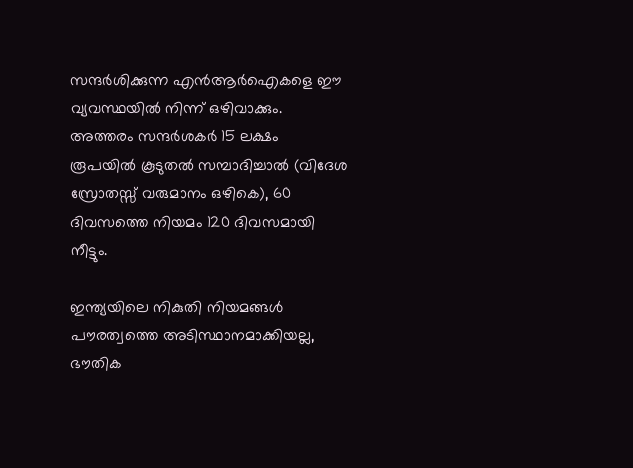സന്ദര്‍ശിക്കുന്ന എന്‍ആര്‍ഐകളെ ഈ വ്യവസ്ഥയില്‍ നിന്ന് ഒഴിവാക്കും. അത്തരം സന്ദര്‍ശകര്‍ 15 ലക്ഷം രൂപയില്‍ കൂടുതല്‍ സമ്പാദിച്ചാല്‍ (വിദേശ സ്രോതസ്സ് വരുമാനം ഒഴികെ), 60 ദിവസത്തെ നിയമം 120 ദിവസമായി നീട്ടും.

ഇന്ത്യയിലെ നികുതി നിയമങ്ങള്‍ പൗരത്വത്തെ അടിസ്ഥാനമാക്കിയല്ല, ഭൗതിക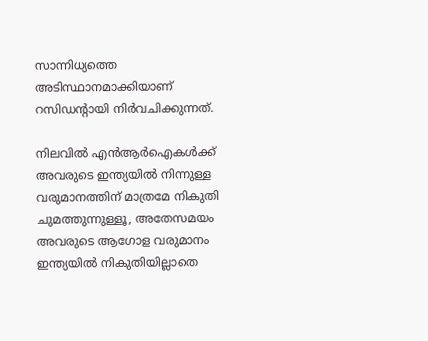സാന്നിധ്യത്തെ അടിസ്ഥാനമാക്കിയാണ് റസിഡന്‍റായി നിര്‍വചിക്കുന്നത്.

നിലവില്‍ എന്‍ആര്‍ഐകള്‍ക്ക് അവരുടെ ഇന്ത്യയില്‍ നിന്നുള്ള വരുമാനത്തിന് മാത്രമേ നികുതി ചുമത്തുന്നുള്ളൂ, അതേസമയം അവരുടെ ആഗോള വരുമാനം ഇന്ത്യയില്‍ നികുതിയില്ലാതെ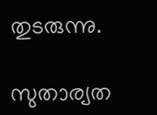തുടരുന്നു.

സുതാര്യത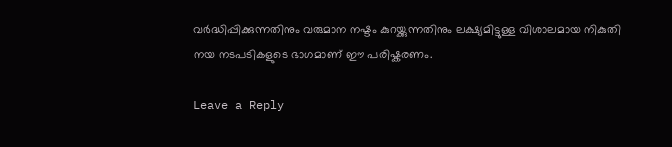വര്‍ദ്ധിപ്പിക്കുന്നതിനും വരുമാന നഷ്ടം കുറയ്ക്കുന്നതിനും ലക്ഷ്യമിട്ടുള്ള വിശാലമായ നികുതി നയ നടപടികളുടെ ഭാഗമാണ് ഈ പരിഷ്കരണം.

Leave a Reply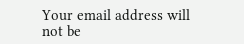Your email address will not be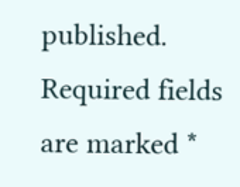published. Required fields are marked *